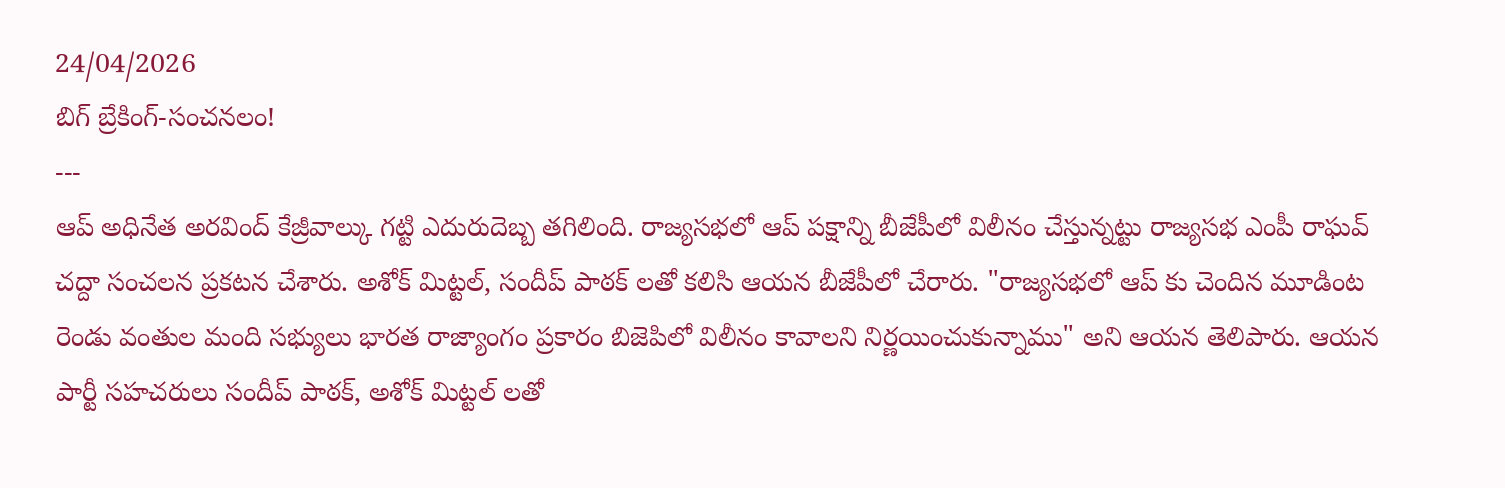24/04/2026
బిగ్ బ్రేకింగ్-సంచనలం!
---
ఆప్ అధినేత అరవింద్ కేజ్రీవాల్కు గట్టి ఎదురుదెబ్బ తగిలింది. రాజ్యసభలో ఆప్ పక్షాన్ని బీజేపీలో విలీనం చేస్తున్నట్టు రాజ్యసభ ఎంపీ రాఘవ్ చద్దా సంచలన ప్రకటన చేశారు. అశోక్ మిట్టల్, సందీప్ పాఠక్ లతో కలిసి ఆయన బీజేపీలో చేరారు. "రాజ్యసభలో ఆప్ కు చెందిన మూడింట రెండు వంతుల మంది సభ్యులు భారత రాజ్యాంగం ప్రకారం బిజెపిలో విలీనం కావాలని నిర్ణయించుకున్నాము" అని ఆయన తెలిపారు. ఆయన పార్టీ సహచరులు సందీప్ పాఠక్, అశోక్ మిట్టల్ లతో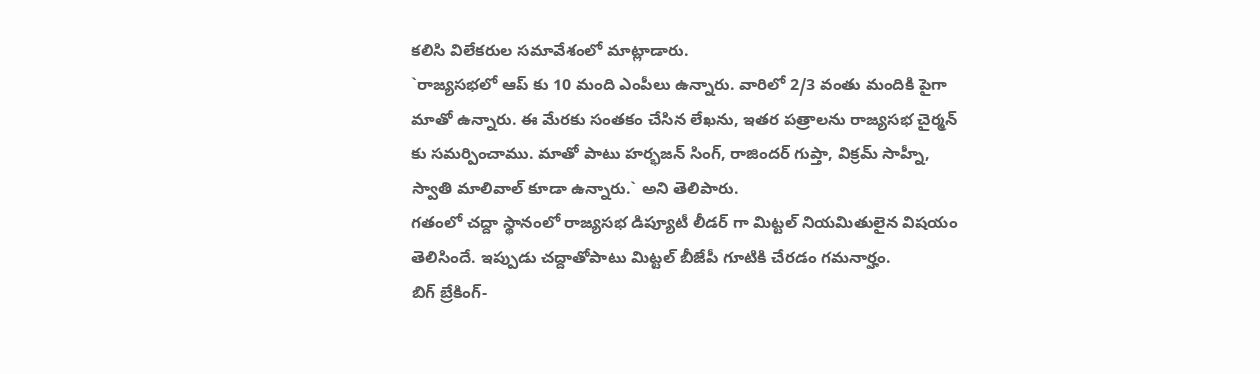కలిసి విలేకరుల సమావేశంలో మాట్లాడారు.
`రాజ్యసభలో ఆప్ కు 10 మంది ఎంపీలు ఉన్నారు. వారిలో 2/3 వంతు మందికి పైగా మాతో ఉన్నారు. ఈ మేరకు సంతకం చేసిన లేఖను, ఇతర పత్రాలను రాజ్యసభ చైర్మన్ కు సమర్పించాము. మాతో పాటు హర్భజన్ సింగ్, రాజిందర్ గుప్తా, విక్రమ్ సాహ్నీ, స్వాతి మాలివాల్ కూడా ఉన్నారు.` అని తెలిపారు.
గతంలో చద్దా స్థానంలో రాజ్యసభ డిప్యూటీ లీడర్ గా మిట్టల్ నియమితులైన విషయం తెలిసిందే. ఇప్పుడు చద్దాతోపాటు మిట్టల్ బీజేపీ గూటికి చేరడం గమనార్హం.
బిగ్ బ్రేకింగ్-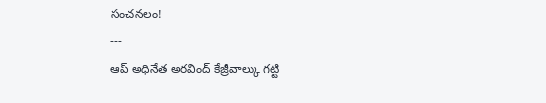సంచనలం!
---
ఆప్ అధినేత అరవింద్ కేజ్రీవాల్కు గట్టి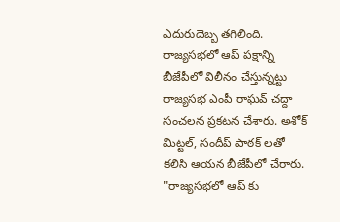ఎదురుదెబ్బ తగిలింది. రాజ్యసభలో ఆప్ పక్షాన్ని బీజేపీలో విలీనం చేస్తున్నట్టు రాజ్యసభ ఎంపీ రాఘవ్ చద్దా సంచలన ప్రకటన చేశారు. అశోక్ మిట్టల్, సందీప్ పాఠక్ లతో కలిసి ఆయన బీజేపీలో చేరారు. "రాజ్యసభలో ఆప్ కు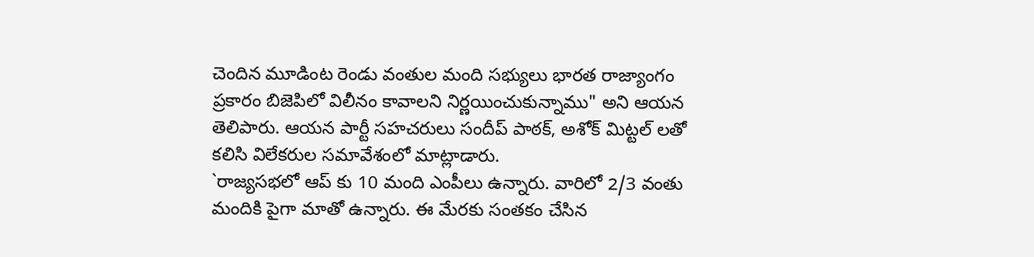చెందిన మూడింట రెండు వంతుల మంది సభ్యులు భారత రాజ్యాంగం ప్రకారం బిజెపిలో విలీనం కావాలని నిర్ణయించుకున్నాము" అని ఆయన తెలిపారు. ఆయన పార్టీ సహచరులు సందీప్ పాఠక్, అశోక్ మిట్టల్ లతో కలిసి విలేకరుల సమావేశంలో మాట్లాడారు.
`రాజ్యసభలో ఆప్ కు 10 మంది ఎంపీలు ఉన్నారు. వారిలో 2/3 వంతు మందికి పైగా మాతో ఉన్నారు. ఈ మేరకు సంతకం చేసిన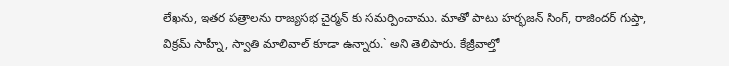లేఖను, ఇతర పత్రాలను రాజ్యసభ చైర్మన్ కు సమర్పించాము. మాతో పాటు హర్భజన్ సింగ్, రాజిందర్ గుప్తా, విక్రమ్ సాహ్నీ, స్వాతి మాలివాల్ కూడా ఉన్నారు.` అని తెలిపారు. కేజ్రీవాల్తో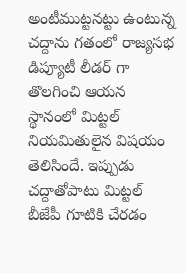అంటీముట్టనట్టు ఉంటున్న చద్దాను గతంలో రాజ్యసభ డిప్యూటీ లీడర్ గా తొలగించి ఆయన స్థానంలో మిట్టల్ నియమితులైన విషయం తెలిసిందే. ఇప్పుడు చద్దాతోపాటు మిట్టల్ బీజేపీ గూటికి చేరడం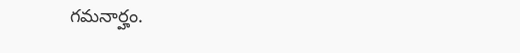గమనార్హం.